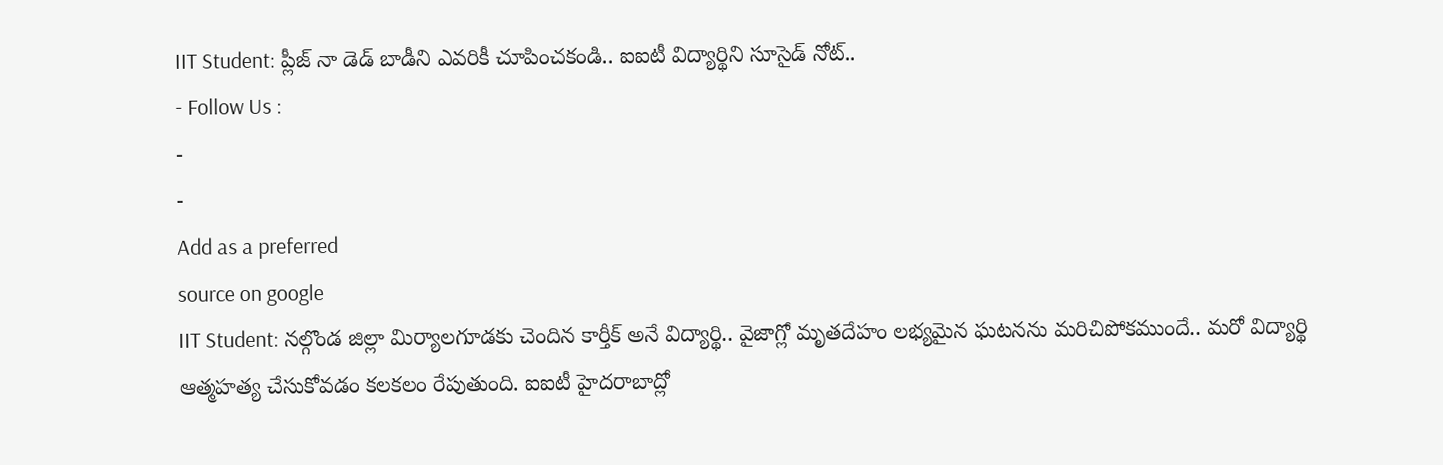IIT Student: ప్లీజ్ నా డెడ్ బాడీని ఎవరికీ చూపించకండి.. ఐఐటీ విద్యార్థిని సూసైడ్ నోట్..
- Follow Us :
-
-
Add as a preferred
source on google
IIT Student: నల్గొండ జిల్లా మిర్యాలగూడకు చెందిన కార్తీక్ అనే విద్యార్థి.. వైజాగ్లో మృతదేహం లభ్యమైన ఘటనను మరిచిపోకముందే.. మరో విద్యార్థి ఆత్మహత్య చేసుకోవడం కలకలం రేపుతుంది. ఐఐటీ హైదరాబాద్లో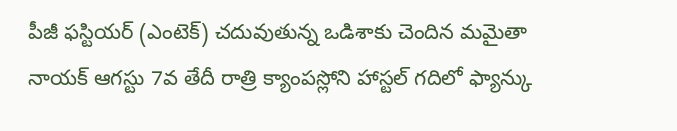పీజీ ఫస్టియర్ (ఎంటెక్) చదువుతున్న ఒడిశాకు చెందిన మమైతా నాయక్ ఆగస్టు 7వ తేదీ రాత్రి క్యాంపస్లోని హాస్టల్ గదిలో ఫ్యాన్కు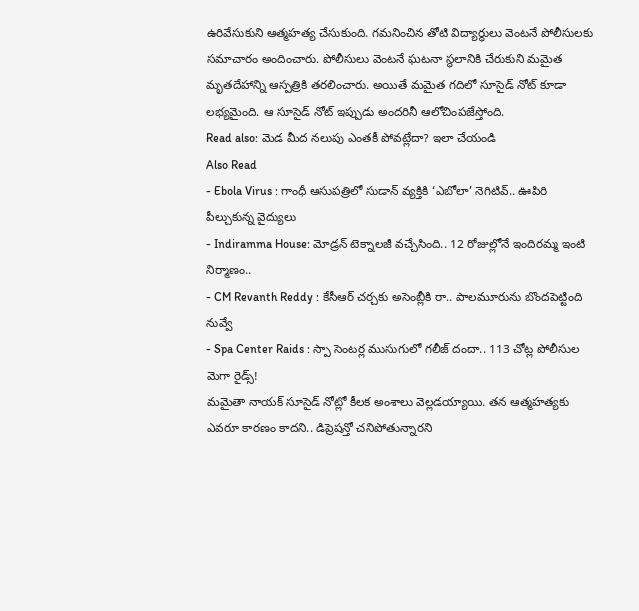ఉరివేసుకుని ఆత్మహత్య చేసుకుంది. గమనించిన తోటి విద్యార్థులు వెంటనే పోలీసులకు సమాచారం అందించారు. పోలీసులు వెంటనే ఘటనా స్థలానికి చేరుకుని మమైత మృతదేహాన్ని ఆస్పత్రికి తరలించారు. అయితే మమైత గదిలో సూసైడ్ నోట్ కూడా లభ్యమైంది. ఆ సూసైడ్ నోట్ ఇప్పుడు అందరినీ ఆలోచింపజేస్తోంది.
Read also: మెడ మీద నలుపు ఎంతకీ పోవట్లేదా? ఇలా చేయండి
Also Read
- Ebola Virus : గాంధీ ఆసుపత్రిలో సుడాన్ వ్యక్తికి ‘ఎబోలా’ నెగిటివ్.. ఊపిరి పీల్చుకున్న వైద్యులు
- Indiramma House: మోడ్రన్ టెక్నాలజీ వచ్చేసింది.. 12 రోజుల్లోనే ఇందిరమ్మ ఇంటి నిర్మాణం..
- CM Revanth Reddy : కేసీఆర్ చర్చకు అసెంబ్లీకి రా.. పాలమూరును బొందపెట్టింది నువ్వే
- Spa Center Raids : స్పా సెంటర్ల ముసుగులో గలీజ్ దందా.. 113 చోట్ల పోలీసుల మెగా రైడ్స్!
మమైతా నాయక్ సూసైడ్ నోట్లో కీలక అంశాలు వెల్లడయ్యాయి. తన ఆత్మహత్యకు ఎవరూ కారణం కాదని.. డిప్రెషన్తో చనిపోతున్నారని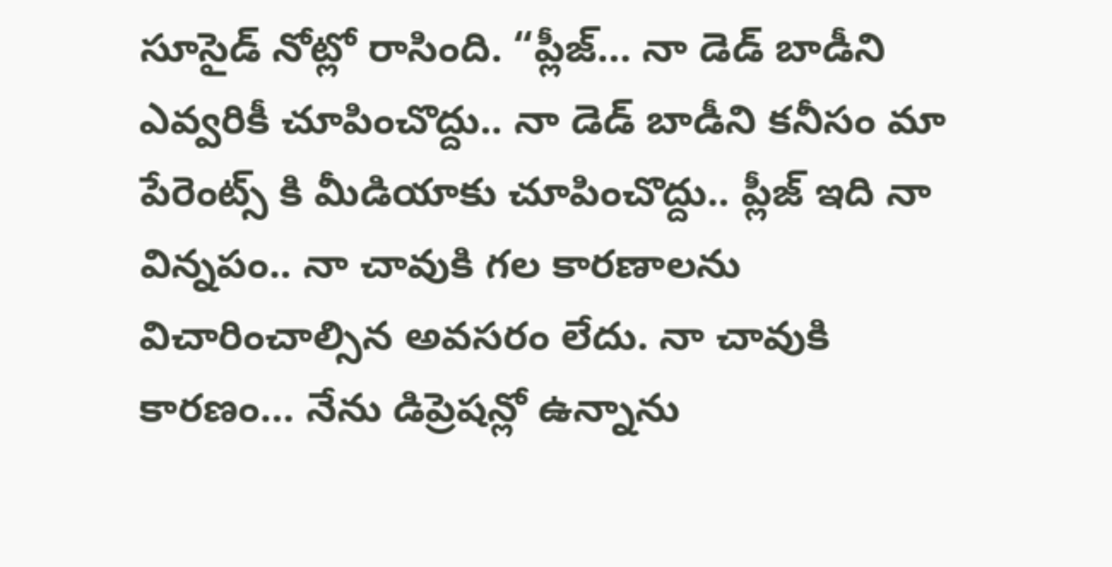సూసైడ్ నోట్లో రాసింది. “ప్లీజ్… నా డెడ్ బాడీని ఎవ్వరికీ చూపించొద్దు.. నా డెడ్ బాడీని కనీసం మా పేరెంట్స్ కి మీడియాకు చూపించొద్దు.. ప్లీజ్ ఇది నా విన్నపం.. నా చావుకి గల కారణాలను విచారించాల్సిన అవసరం లేదు. నా చావుకి కారణం… నేను డిప్రెషన్లో ఉన్నాను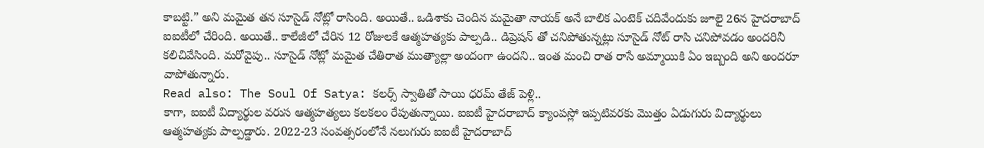కాబట్టి.” అని మమైత తన సూసైడ్ నోట్లో రాసింది. అయితే.. ఒడిశాకు చెందిన మమైతా నాయక్ అనే బాలిక ఎంటెక్ చదివేందుకు జూలై 26న హైదరాబాద్ ఐఐటీలో చేరింది. అయితే.. కాలేజీలో చేరిన 12 రోజులకే ఆత్మహత్యకు పాల్పడి.. డిప్రెషన్ తో చనిపోతున్నట్లు సూసైడ్ నోట్ రాసి చనిపోవడం అందరినీ కలిచివేసింది. మరోవైపు.. సూసైడ్ నోట్లో మమైత చేతిరాత ముత్యాల్లా అందంగా ఉందని.. ఇంత మంచి రాత రాసే అమ్మాయికి ఏం ఇబ్బంది అని అందరూ వాపోతున్నారు.
Read also: The Soul Of Satya: కలర్స్ స్వాతితో సాయి ధరమ్ తేజ్ పెళ్లి..
కాగా, ఐఐటీ విద్యార్థుల వరుస ఆత్మహత్యలు కలకలం రేపుతున్నాయి. ఐఐటీ హైదరాబాద్ క్యాంపస్లో ఇప్పటివరకు మొత్తం ఏడుగురు విద్యార్థులు ఆత్మహత్యకు పాల్పడ్డారు. 2022-23 సంవత్సరంలోనే నలుగురు ఐఐటీ హైదరాబాద్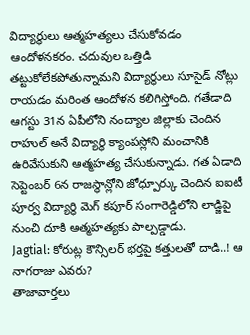విద్యార్థులు ఆత్మహత్యలు చేసుకోవడం ఆందోళనకరం. చదువుల ఒత్తిడి తట్టుకోలేకపోతున్నామని విద్యార్థులు సూసైడ్ నోట్లు రాయడం మరింత ఆందోళన కలిగిస్తోంది. గతేడాది ఆగస్టు 31న ఏపీలోని నంద్యాల జిల్లాకు చెందిన రాహుల్ అనే విద్యార్థి క్యాంపస్లోని మంచానికి ఉరివేసుకుని ఆత్మహత్య చేసుకున్నాడు. గత ఏడాది సెప్టెంబర్ 6న రాజస్థాన్లోని జోధ్పూర్కు చెందిన ఐఐటీ పూర్వ విద్యార్థి మెగ్ కపూర్ సంగారెడ్డిలోని లాడ్జిపై నుంచి దూకి ఆత్మహత్యకు పాల్పడ్డాడు.
Jagtial: కోరుట్ల కౌన్సిలర్ భర్తపై కత్తులతో దాడి..! ఆ నాగరాజు ఎవరు?
తాజావార్తలు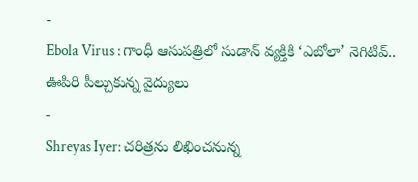-
Ebola Virus : గాంధీ ఆసుపత్రిలో సుడాన్ వ్యక్తికి ‘ఎబోలా’ నెగిటివ్.. ఊపిరి పీల్చుకున్న వైద్యులు
-
Shreyas Iyer: చరిత్రను లిఖించనున్న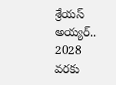శ్రేయస్ అయ్యర్.. 2028 వరకు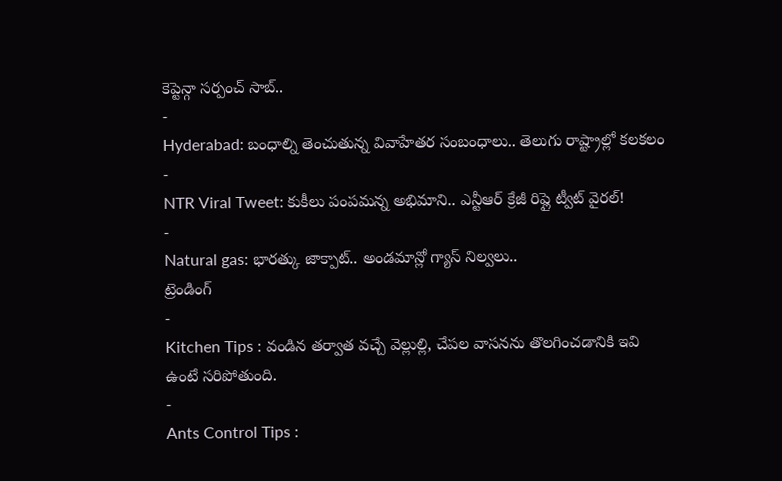కెప్టెన్గా సర్పంచ్ సాబ్..
-
Hyderabad: బంధాల్ని తెంచుతున్న వివాహేతర సంబంధాలు.. తెలుగు రాష్ట్రాల్లో కలకలం
-
NTR Viral Tweet: కుకీలు పంపమన్న అభిమాని.. ఎన్టీఆర్ క్రేజీ రిప్లై ట్వీట్ వైరల్!
-
Natural gas: భారత్కు జాక్పాట్.. అండమాన్లో గ్యాస్ నిల్వలు..
ట్రెండింగ్
-
Kitchen Tips : వండిన తర్వాత వచ్చే వెల్లుల్లి, చేపల వాసనను తొలగించడానికి ఇవి ఉంటే సరిపోతుంది.
-
Ants Control Tips :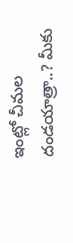ఇంట్లో చీమల దండయాత్రా..? మీకు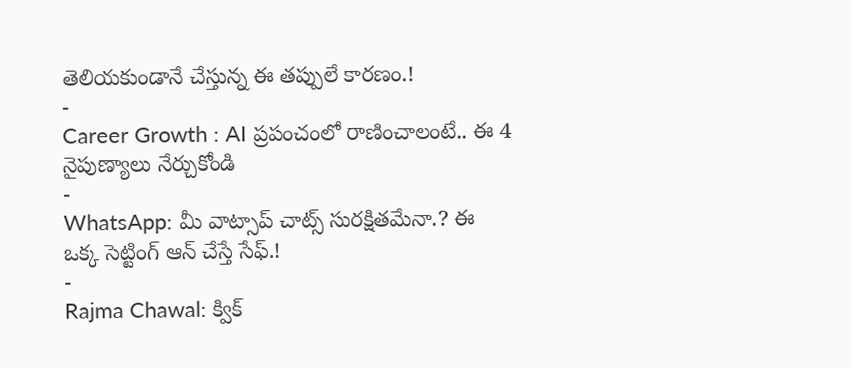తెలియకుండానే చేస్తున్న ఈ తప్పులే కారణం.!
-
Career Growth : AI ప్రపంచంలో రాణించాలంటే.. ఈ 4 నైపుణ్యాలు నేర్చుకోండి
-
WhatsApp: మీ వాట్సాప్ చాట్స్ సురక్షితమేనా.? ఈ ఒక్క సెట్టింగ్ ఆన్ చేస్తే సేఫ్.!
-
Rajma Chawal: క్విక్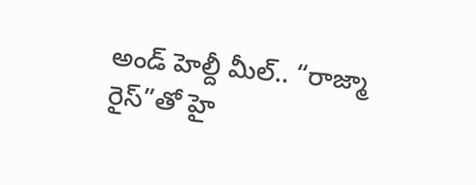అండ్ హెల్దీ మీల్.. “రాజ్మా రైస్”తో హై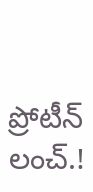ప్రోటీన్ లంచ్.!